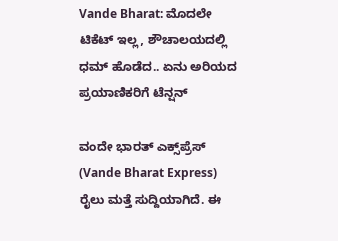Vande Bharat: ಮೊದಲೇ ಟಿಕೆಟ್ ಇಲ್ಲ, ಶೌಚಾಲಯದಲ್ಲಿ ಧಮ್ ಹೊಡೆದ.. ಏನು ಅರಿಯದ ಪ್ರಯಾಣಿಕರಿಗೆ ಟೆನ್ಷನ್

ವಂದೇ ಭಾರತ್ ಎಕ್ಸ್‌ಪ್ರೆಸ್ (Vande Bharat Express) ರೈಲು ಮತ್ತೆ ಸುದ್ದಿಯಾಗಿದೆ. ಈ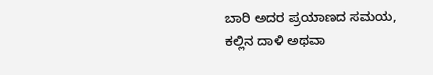ಬಾರಿ ಅದರ ಪ್ರಯಾಣದ ಸಮಯ, ಕಲ್ಲಿನ ದಾಳಿ ಅಥವಾ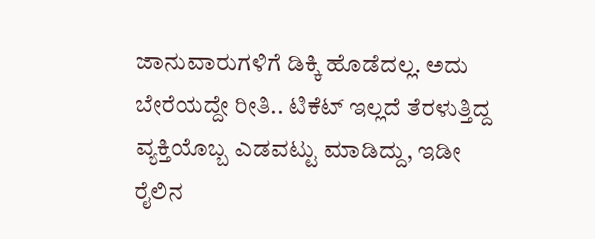ಜಾನುವಾರುಗಳಿಗೆ ಡಿಕ್ಕಿ ಹೊಡೆದಲ್ಲ. ಅದು ಬೇರೆಯದ್ದೇ ರೀತಿ.. ಟಿಕೆಟ್ ಇಲ್ಲದೆ ತೆರಳುತ್ತಿದ್ದ ವ್ಯಕ್ತಿಯೊಬ್ಬ ಎಡವಟ್ಟು ಮಾಡಿದ್ದು, ಇಡೀ ರೈಲಿನ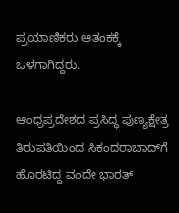ಪ್ರಯಾಣಿಕರು ಆತಂಕಕ್ಕೆ ಒಳಗಾಗಿದ್ದರು.

ಆಂಧ್ರಪ್ರದೇಶದ ಪ್ರಸಿದ್ಧ ಪುಣ್ಯಕ್ಷೇತ್ರ ತಿರುಪತಿಯಿಂದ ಸಿಕಂದರಾಬಾದ್‌ಗೆ ಹೊರಟಿದ್ದ ವಂದೇ ಭಾರತ್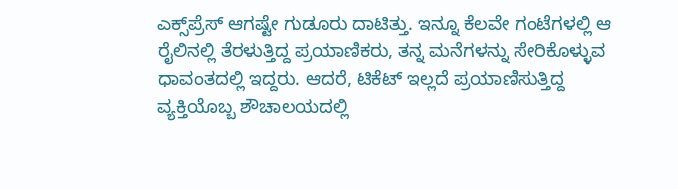ಎಕ್ಸ್‌ಪ್ರೆಸ್ ಆಗಷ್ಟೇ ಗುಡೂರು ದಾಟಿತ್ತು. ಇನ್ನೂ ಕೆಲವೇ ಗಂಟೆಗಳಲ್ಲಿ ಆ ರೈಲಿನಲ್ಲಿ ತೆರಳುತ್ತಿದ್ದ ಪ್ರಯಾಣಿಕರು, ತನ್ನ ಮನೆಗಳನ್ನು ಸೇರಿಕೊಳ್ಳುವ ಧಾವಂತದಲ್ಲಿ ಇದ್ದರು. ಆದರೆ, ಟಿಕೆಟ್ ಇಲ್ಲದೆ ಪ್ರಯಾಣಿಸುತ್ತಿದ್ದ ವ್ಯಕ್ತಿಯೊಬ್ಬ ಶೌಚಾಲಯದಲ್ಲಿ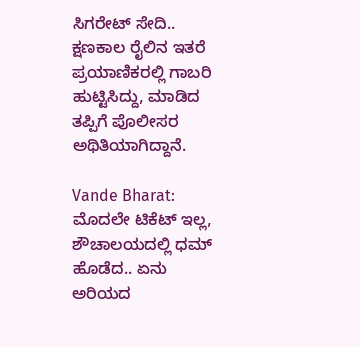ಸಿಗರೇಟ್ ಸೇದಿ.. ಕ್ಷಣಕಾಲ ರೈಲಿನ ಇತರೆ ಪ್ರಯಾಣಿಕರಲ್ಲಿ ಗಾಬರಿ ಹುಟ್ಟಿಸಿದ್ದು, ಮಾಡಿದ ತಪ್ಪಿಗೆ ಪೊಲೀಸರ ಅಥಿತಿಯಾಗಿದ್ದಾನೆ.

Vande Bharat: ಮೊದಲೇ ಟಿಕೆಟ್ ಇಲ್ಲ, ಶೌಚಾಲಯದಲ್ಲಿ ಧಮ್ ಹೊಡೆದ.. ಏನು ಅರಿಯದ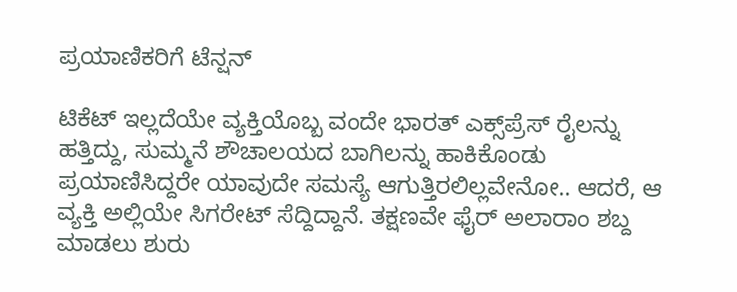ಪ್ರಯಾಣಿಕರಿಗೆ ಟೆನ್ಷನ್

ಟಿಕೆಟ್ ಇಲ್ಲದೆಯೇ ವ್ಯಕ್ತಿಯೊಬ್ಬ ವಂದೇ ಭಾರತ್ ಎಕ್ಸ್‌ಪ್ರೆಸ್ ರೈಲನ್ನು ಹತ್ತಿದ್ದು, ಸುಮ್ಮನೆ ಶೌಚಾಲಯದ ಬಾಗಿಲನ್ನು ಹಾಕಿಕೊಂಡು ಪ್ರಯಾಣಿಸಿದ್ದರೇ ಯಾವುದೇ ಸಮಸ್ಯೆ ಆಗುತ್ತಿರಲಿಲ್ಲವೇನೋ.. ಆದರೆ, ಆ ವ್ಯಕ್ತಿ ಅಲ್ಲಿಯೇ ಸಿಗರೇಟ್ ಸೆದ್ದಿದ್ದಾನೆ. ತಕ್ಷಣವೇ ಫೈರ್ ಅಲಾರಾಂ ಶಬ್ದ ಮಾಡಲು ಶುರು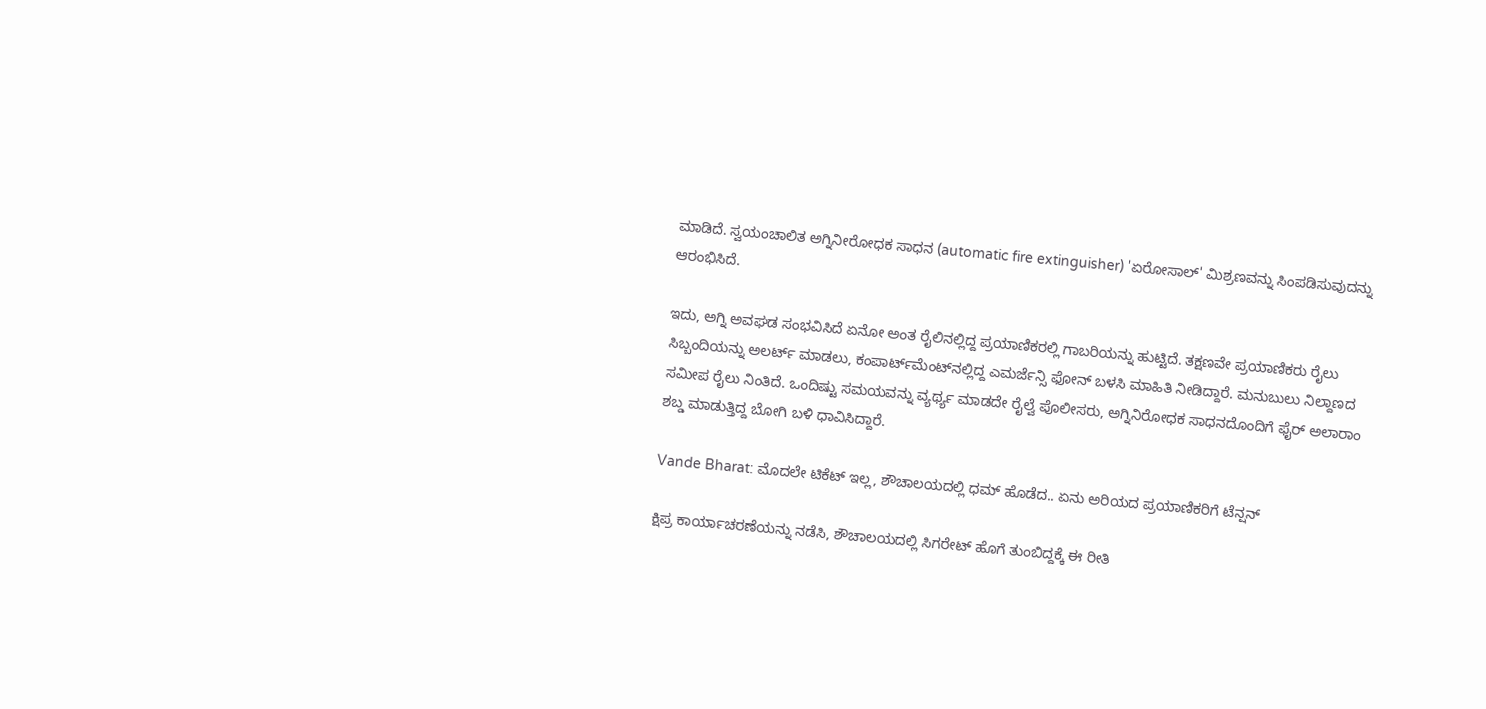ಮಾಡಿದೆ. ಸ್ವಯಂಚಾಲಿತ ಅಗ್ನಿನೀರೋಧಕ ಸಾಧನ (automatic fire extinguisher) 'ಏರೋಸಾಲ್' ಮಿಶ್ರಣವನ್ನು ಸಿಂಪಡಿಸುವುದನ್ನು ಆರಂಭಿಸಿದೆ.

ಇದು, ಅಗ್ನಿ ಅವಘಡ ಸಂಭವಿಸಿದೆ ಏನೋ ಅಂತ ರೈಲಿನಲ್ಲಿದ್ದ ಪ್ರಯಾಣಿಕರಲ್ಲಿ ಗಾಬರಿಯನ್ನು ಹುಟ್ಟಿದೆ. ತಕ್ಷಣವೇ ಪ್ರಯಾಣಿಕರು ರೈಲು ಸಿಬ್ಬಂದಿಯನ್ನು ಅಲರ್ಟ್ ಮಾಡಲು, ಕಂಪಾರ್ಟ್‌ಮೆಂಟ್‌ನಲ್ಲಿದ್ದ ಎಮರ್ಜೆನ್ಸಿ ಫೋನ್ ಬಳಸಿ ಮಾಹಿತಿ ನೀಡಿದ್ದಾರೆ. ಮನುಬುಲು ನಿಲ್ದಾಣದ ಸಮೀಪ ರೈಲು ನಿಂತಿದೆ. ಒಂದಿಷ್ಟು ಸಮಯವನ್ನು ವ್ಯರ್ಥ್ಯ ಮಾಡದೇ ರೈಲ್ವೆ ಪೊಲೀಸರು, ಅಗ್ನಿನಿರೋಧಕ ಸಾಧನದೊಂದಿಗೆ ಫೈರ್ ಅಲಾರಾಂ ಶಬ್ಡ ಮಾಡುತ್ತಿದ್ದ ಬೋಗಿ ಬಳಿ ಧಾವಿಸಿದ್ದಾರೆ.

Vande Bharat: ಮೊದಲೇ ಟಿಕೆಟ್ ಇಲ್ಲ, ಶೌಚಾಲಯದಲ್ಲಿ ಧಮ್ ಹೊಡೆದ.. ಏನು ಅರಿಯದ ಪ್ರಯಾಣಿಕರಿಗೆ ಟೆನ್ಷನ್

ಕ್ಷಿಪ್ರ ಕಾರ್ಯಾಚರಣೆಯನ್ನು ನಡೆಸಿ, ಶೌಚಾಲಯದಲ್ಲಿ ಸಿಗರೇಟ್ ಹೊಗೆ ತುಂಬಿದ್ದಕ್ಕೆ ಈ ರೀತಿ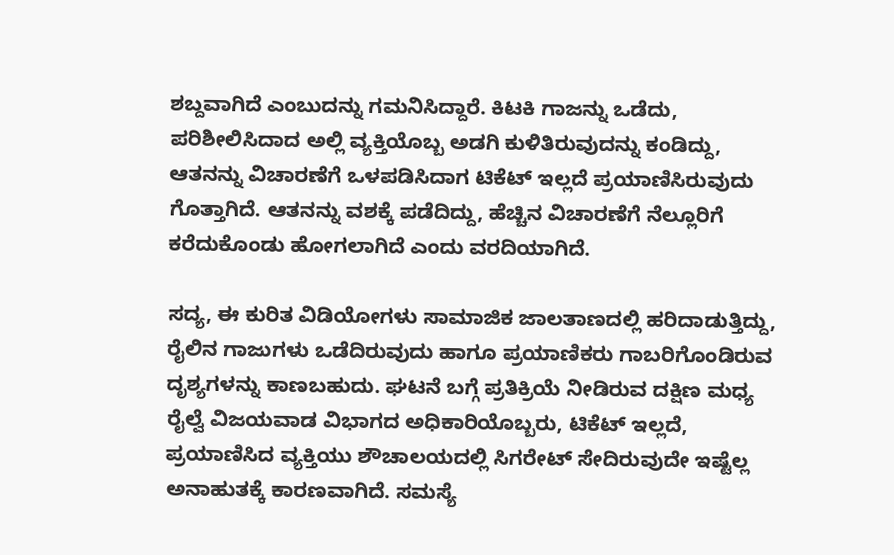ಶಬ್ದವಾಗಿದೆ ಎಂಬುದನ್ನು ಗಮನಿಸಿದ್ದಾರೆ. ಕಿಟಕಿ ಗಾಜನ್ನು ಒಡೆದು, ಪರಿಶೀಲಿಸಿದಾದ ಅಲ್ಲಿ ವ್ಯಕ್ತಿಯೊಬ್ಬ ಅಡಗಿ ಕುಳಿತಿರುವುದನ್ನು ಕಂಡಿದ್ದು, ಆತನನ್ನು ವಿಚಾರಣೆಗೆ ಒಳಪಡಿಸಿದಾಗ ಟಿಕೆಟ್ ಇಲ್ಲದೆ ಪ್ರಯಾಣಿಸಿರುವುದು ಗೊತ್ತಾಗಿದೆ. ಆತನನ್ನು ವಶಕ್ಕೆ ಪಡೆದಿದ್ದು, ಹೆಚ್ಚಿನ ವಿಚಾರಣೆಗೆ ನೆಲ್ಲೂರಿಗೆ ಕರೆದುಕೊಂಡು ಹೋಗಲಾಗಿದೆ ಎಂದು ವರದಿಯಾಗಿದೆ.

ಸದ್ಯ, ಈ ಕುರಿತ ವಿಡಿಯೋಗಳು ಸಾಮಾಜಿಕ ಜಾಲತಾಣದಲ್ಲಿ ಹರಿದಾಡುತ್ತಿದ್ದು, ರೈಲಿನ ಗಾಜುಗಳು ಒಡೆದಿರುವುದು ಹಾಗೂ ಪ್ರಯಾಣಿಕರು ಗಾಬರಿಗೊಂಡಿರುವ ದೃಶ್ಯಗಳನ್ನು ಕಾಣಬಹುದು. ಘಟನೆ ಬಗ್ಗೆ ಪ್ರತಿಕ್ರಿಯೆ ನೀಡಿರುವ ದಕ್ಷಿಣ ಮಧ್ಯ ರೈಲ್ವೆ ವಿಜಯವಾಡ ವಿಭಾಗದ ಅಧಿಕಾರಿಯೊಬ್ಬರು, ಟಿಕೆಟ್ ಇಲ್ಲದೆ, ಪ್ರಯಾಣಿಸಿದ ವ್ಯಕ್ತಿಯು ಶೌಚಾಲಯದಲ್ಲಿ ಸಿಗರೇಟ್ ಸೇದಿರುವುದೇ ಇಷ್ಟೆಲ್ಲ ಅನಾಹುತಕ್ಕೆ ಕಾರಣವಾಗಿದೆ. ಸಮಸ್ಯೆ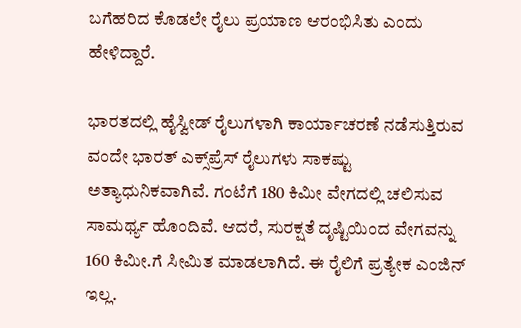ಬಗೆಹರಿದ ಕೊಡಲೇ ರೈಲು ಪ್ರಯಾಣ ಆರಂಭಿಸಿತು ಎಂದು ಹೇಳಿದ್ದಾರೆ.

ಭಾರತದಲ್ಲಿ ಹೈಸ್ವೀಡ್ ರೈಲುಗಳಾಗಿ ಕಾರ್ಯಾಚರಣೆ ನಡೆಸುತ್ತಿರುವ ವಂದೇ ಭಾರತ್ ಎಕ್ಸ್‌ಪ್ರೆಸ್‌ ರೈಲುಗಳು ಸಾಕಷ್ಟು ಅತ್ಯಾಧುನಿಕವಾಗಿವೆ. ಗಂಟೆಗೆ 180 ಕಿಮೀ ವೇಗದಲ್ಲಿ ಚಲಿಸುವ ಸಾಮರ್ಥ್ಯ ಹೊಂದಿವೆ. ಆದರೆ, ಸುರಕ್ಷತೆ ದೃಷ್ಟಿಯಿಂದ ವೇಗವನ್ನು 160 ಕಿಮೀ.ಗೆ ಸೀಮಿತ ಮಾಡಲಾಗಿದೆ. ಈ ರೈಲಿಗೆ ಪ್ರತ್ಯೇಕ ಎಂಜಿನ್ ಇಲ್ಲ.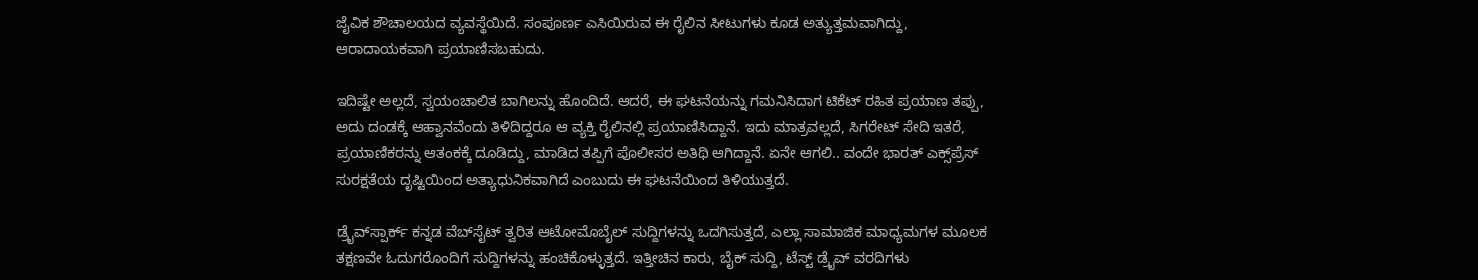ಜೈವಿಕ ಶೌಚಾಲಯದ ವ್ಯವಸ್ಥೆಯಿದೆ. ಸಂಪೂರ್ಣ ಎಸಿಯಿರುವ ಈ ರೈಲಿನ ಸೀಟುಗಳು ಕೂಡ ಅತ್ಯುತ್ತಮವಾಗಿದ್ದು, ಆರಾದಾಯಕವಾಗಿ ಪ್ರಯಾಣಿಸಬಹುದು.

ಇದಿಷ್ಟೇ ಅಲ್ಲದೆ, ಸ್ವಯಂಚಾಲಿತ ಬಾಗಿಲನ್ನು ಹೊಂದಿದೆ. ಆದರೆ, ಈ ಘಟನೆಯನ್ನು ಗಮನಿಸಿದಾಗ ಟಿಕೆಟ್ ರಹಿತ ಪ್ರಯಾಣ ತಪ್ಪು, ಅದು ದಂಡಕ್ಕೆ ಆಹ್ವಾನವೆಂದು ತಿಳಿದಿದ್ದರೂ ಆ ವ್ಯಕ್ತಿ ರೈಲಿನಲ್ಲಿ ಪ್ರಯಾಣಿಸಿದ್ದಾನೆ. ಇದು ಮಾತ್ರವಲ್ಲದೆ, ಸಿಗರೇಟ್ ಸೇದಿ ಇತರೆ, ಪ್ರಯಾಣಿಕರನ್ನು ಆತಂಕಕ್ಕೆ ದೂಡಿದ್ದು, ಮಾಡಿದ ತಪ್ಪಿಗೆ ಪೊಲೀಸರ ಅತಿಥಿ ಆಗಿದ್ದಾನೆ. ಏನೇ ಆಗಲಿ.. ವಂದೇ ಭಾರತ್ ಎಕ್ಸ್‌ಪ್ರೆಸ್‌ ಸುರಕ್ಷತೆಯ ದೃಷ್ಟಿಯಿಂದ ಅತ್ಯಾಧುನಿಕವಾಗಿದೆ ಎಂಬುದು ಈ ಘಟನೆಯಿಂದ ತಿಳಿಯುತ್ತದೆ.

ಡ್ರೈವ್‌ಸ್ಪಾರ್ಕ್ ಕನ್ನಡ ವೆಬ್‌ಸೈಟ್ ತ್ವರಿತ ಆಟೋಮೊಬೈಲ್ ಸುದ್ದಿಗಳನ್ನು ಒದಗಿಸುತ್ತದೆ, ಎಲ್ಲಾ ಸಾಮಾಜಿಕ ಮಾಧ್ಯಮಗಳ ಮೂಲಕ ತಕ್ಷಣವೇ ಓದುಗರೊಂದಿಗೆ ಸುದ್ದಿಗಳನ್ನು ಹಂಚಿಕೊಳ್ಳುತ್ತದೆ. ಇತ್ತೀಚಿನ ಕಾರು, ಬೈಕ್ ಸುದ್ದಿ, ಟೆಸ್ಟ್ ಡ್ರೈವ್ ವರದಿಗಳು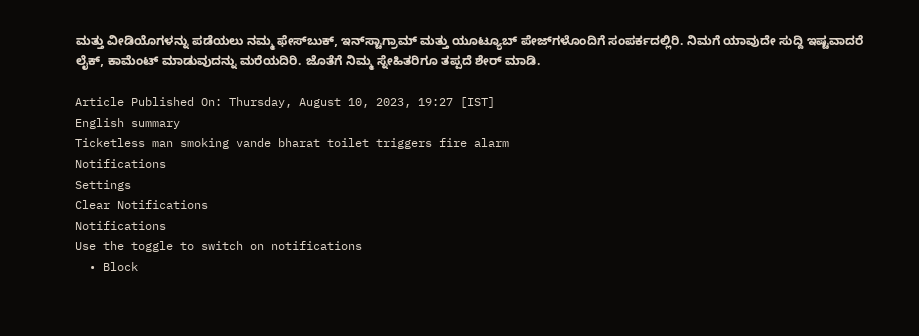ಮತ್ತು ವೀಡಿಯೊಗಳನ್ನು ಪಡೆಯಲು ನಮ್ಮ ಫೇಸ್‌ಬುಕ್, ಇನ್‌ಸ್ಟಾಗ್ರಾಮ್ ಮತ್ತು ಯೂಟ್ಯೂಬ್ ಪೇಜ್‌ಗಳೊಂದಿಗೆ ಸಂಪರ್ಕದಲ್ಲಿರಿ. ನಿಮಗೆ ಯಾವುದೇ ಸುದ್ದಿ ಇಷ್ಟವಾದರೆ ಲೈಕ್, ಕಾಮೆಂಟ್ ಮಾಡುವುದನ್ನು ಮರೆಯದಿರಿ. ಜೊತೆಗೆ ನಿಮ್ಮ ಸ್ನೇಹಿತರಿಗೂ ತಪ್ಪದೆ ಶೇರ್ ಮಾಡಿ.

Article Published On: Thursday, August 10, 2023, 19:27 [IST]
English summary
Ticketless man smoking vande bharat toilet triggers fire alarm
Notifications
Settings
Clear Notifications
Notifications
Use the toggle to switch on notifications
  • Block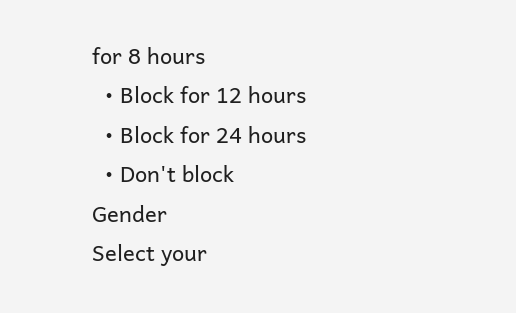for 8 hours
  • Block for 12 hours
  • Block for 24 hours
  • Don't block
Gender
Select your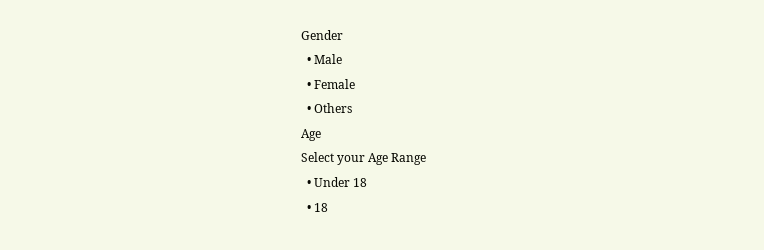Gender
  • Male
  • Female
  • Others
Age
Select your Age Range
  • Under 18
  • 18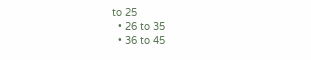to 25
  • 26 to 35
  • 36 to 45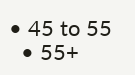• 45 to 55
  • 55+